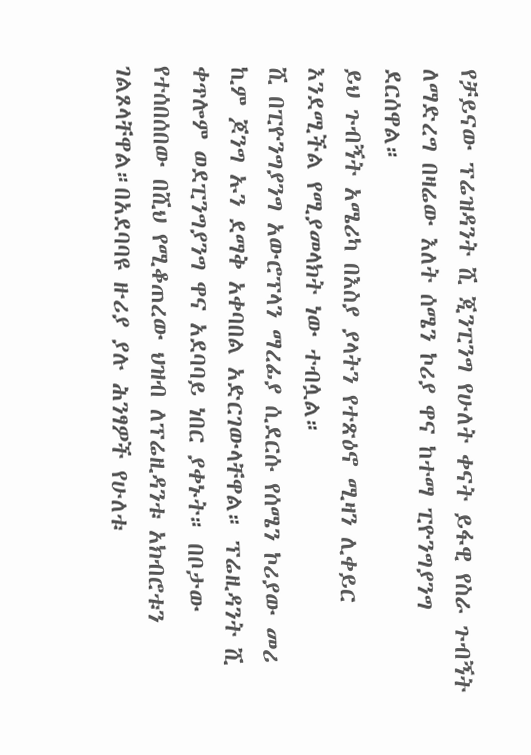የቻይናው ፕሬዝዳንት ሺ ጂንፒንግ የሁለት ቀናት ይፋዊ የስራ ጉብኝት ለማድረግ በዛሬው እለት ሰሜን ኮሪያ ዋና ከተማ ፒዮንግያንግ ደርሰዋል።
ይህ ጉብኝት አሜሪካ በእስያ ያላትን የተጽዕኖ ሚዛን ሊቀይር እንደሚችል የሚያመላክት ነው ተብሏል።
ሺ በፒዮንግያንግ አውሮፕላን ማረፊያ ሲደርሱ የሰሜን ኮሪያው መሪ ኪም ጆንግ ኡን ደማቅ አቀባበል አድርገውላቸዋል። ፕሬዚዳንት ሺ ቀጥሎም ወደፒንግያንግ ዋና አደባባይ ነበር ያቀኑት። በቦታው የተሰበሰበው በሺህ የሚቆጠረው ህዝብ ለፕሬዚዳንቱ አክብሮቱን ገልጾላቸዋል።በአደባባዩ ዙሪያ ያሉ ሕንፃዎች የሁለቱ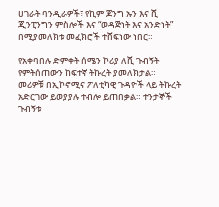ሀገራት ባንዲራዎች፣ የኪም ጆንግ ኡን እና ሺ ጂንፒንግን ምስሎች እና “ወዳጅነት እና አንድነት” በሚያመለክቱ መፈክሮች ተሸፍነው ነበር።

የአቀባበሉ ድምቀት ሰሜን ኮሪያ ለሺ ጉብኝት የምትሰጠውን ከፍተኛ ትኩረት ያመለክታል።
መሪዎቹ በኢኮኖሚና ፖለቲካዊ ጉዳዮች ላይ ትኩረት አድርገው ይወያያሉ ተብሎ ይጠበቃል። ተንታኞች ጉብኝቱ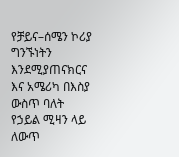የቻይና–ሰሜን ኮሪያ ግንኙነትን እንደሚያጠናክርና እና አሜሪካ በእስያ ውስጥ ባለት የኃይል ሚዛን ላይ ለውጥ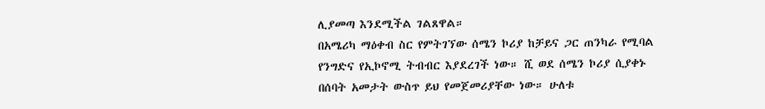ሊያመጣ እንደሚችል ገልጸዋል።
በአሜሪካ ማዕቀብ ስር የምትገኘው ሰሜን ኮሪያ ከቻይና ጋር ጠንካራ የሚባል የንግድና የኢኮኖሚ ትብብር እያደረገች ነው። ሺ ወደ ሰሜን ኮሪያ ሲያቀኑ በሰባት አመታት ውስጥ ይህ የመጀመሪያቸው ነው። ሁለቱ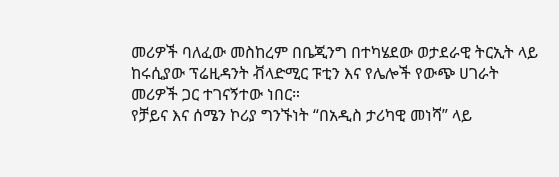መሪዎች ባለፈው መስከረም በቤጂንግ በተካሄደው ወታደራዊ ትርኢት ላይ ከሩሲያው ፕሬዚዳንት ቭላድሚር ፑቲን እና የሌሎች የውጭ ሀገራት መሪዎች ጋር ተገናኝተው ነበር።
የቻይና እና ሰሜን ኮሪያ ግንኙነት “በአዲስ ታሪካዊ መነሻ” ላይ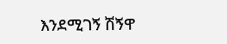እንደሚገኝ ሽኝዋ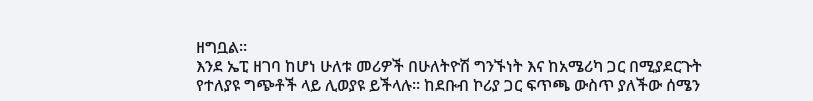ዘግቧል።
እንደ ኤፒ ዘገባ ከሆነ ሁለቱ መሪዎች በሁለትዮሽ ግንኙነት እና ከአሜሪካ ጋር በሚያደርጉት የተለያዩ ግጭቶች ላይ ሊወያዩ ይችላሉ። ከደቡብ ኮሪያ ጋር ፍጥጫ ውስጥ ያለችው ሰሜን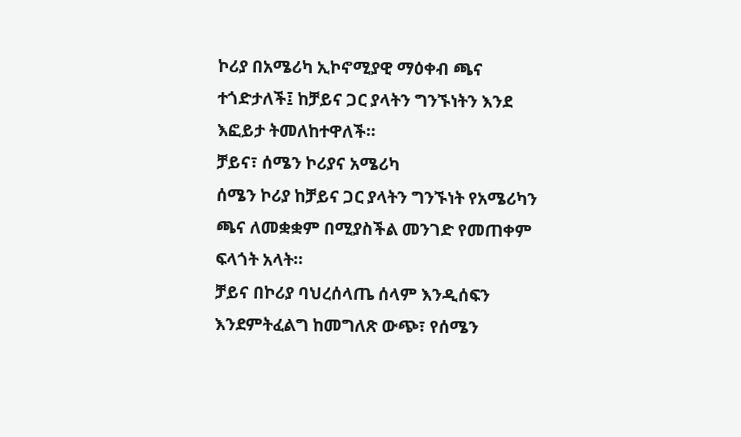ኮሪያ በአሜሪካ ኢኮኖሚያዊ ማዕቀብ ጫና ተጎድታለች፤ ከቻይና ጋር ያላትን ግንኙነትን እንደ እፎይታ ትመለከተዋለች።
ቻይና፣ ሰሜን ኮሪያና አሜሪካ
ሰሜን ኮሪያ ከቻይና ጋር ያላትን ግንኙነት የአሜሪካን ጫና ለመቋቋም በሚያስችል መንገድ የመጠቀም ፍላጎት አላት።
ቻይና በኮሪያ ባህረሰላጤ ሰላም እንዲሰፍን እንደምትፈልግ ከመግለጽ ውጭ፣ የሰሜን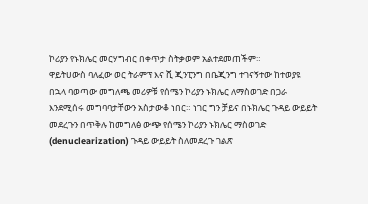ኮሪያን የኑክሌር መርሃግብር በቀጥታ ስትቃወም አልተደመጠችም።
ዋይትሀውስ ባለፈው ወር ትራምፕ እና ሺ ጂንፒንግ በቤጂንግ ተገናኝተው ከተወያዩ በኋላ ባወጣው መግለጫ መሪዎቹ የሰሜን ኮሪያን ኑክሌር ለማስወገድ በጋራ እንደሚሰሩ መግባባታቸውን አስታውቆ ነበር። ነገር ግን ቻይና በኑክሌር ጉዳይ ውይይት መደረጉን በጥቅሉ ከመግለፅ ውጭ የሰሜን ኮሪያን ኑክሌር ማስወገድ (denuclearization) ጉዳይ ውይይት ስለመደረጉ ገልጽ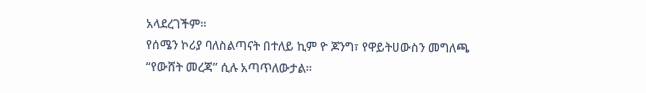አላደረገችም።
የሰሜን ኮሪያ ባለስልጣናት በተለይ ኪም ዮ ጆንግ፣ የዋይትሀውስን መግለጫ “የውሸት መረጃ” ሲሉ አጣጥለውታል።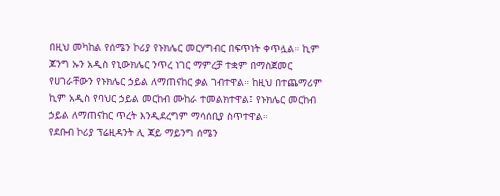በዚህ መካከል የሰሜን ኮሪያ የኑክሌር መርሃግብር በፍጥነት ቀጥሏል። ኪም ጆንግ ኡን አዲስ የኒውክሌር ንጥረ ነገር ማምረቻ ተቋም በማስጀመር የሀገራቸውን የኑክሌር ኃይል ለማጠናከር ቃል ገብተዋል። ከዚህ በተጨማሪም ኪም አዲስ የባህር ኃይል መርከብ ሙከራ ተመልክተዋል፤ የኑክሌር መርከብ ኃይል ለማጠናከር ጥረት እንዲደረግም ማሳሰቢያ ስጥተዋል።
የደቡብ ኮሪያ ፕሬዚዳንት ሊ ጃይ ማይንግ ሰሜን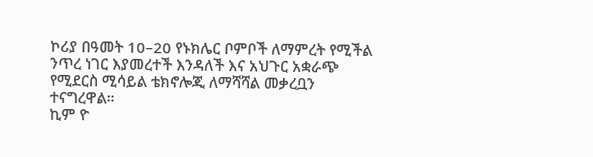ኮሪያ በዓመት 10–20 የኑክሌር ቦምቦች ለማምረት የሚችል ንጥረ ነገር እያመረተች እንዳለች እና አህጉር አቋራጭ የሚደርስ ሚሳይል ቴክኖሎጂ ለማሻሻል መቃረቧን ተናግረዋል።
ኪም ዮ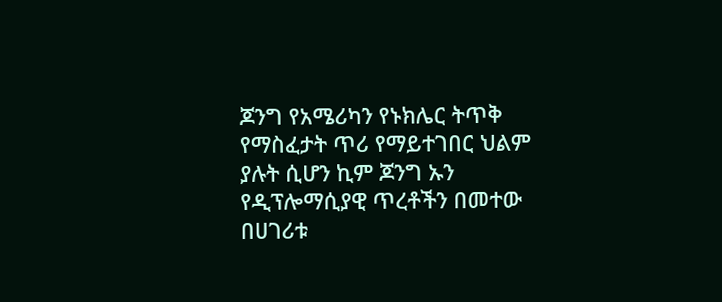ጆንግ የአሜሪካን የኑክሌር ትጥቅ የማስፈታት ጥሪ የማይተገበር ህልም ያሉት ሲሆን ኪም ጆንግ ኡን የዲፕሎማሲያዊ ጥረቶችን በመተው በሀገሪቱ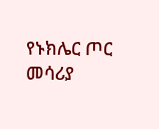የኑክሌር ጦር መሳሪያ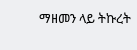ማዘመን ላይ ትኩረት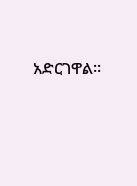አድርገዋል።